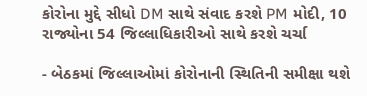કોરોના મુદ્દે સીધો DM સાથે સંવાદ કરશે PM મોદી, 10 રાજ્યોના 54 જિલ્લાધિકારીઓ સાથે કરશે ચર્ચા

- બેઠકમાં જિલ્લાઓમાં કોરોનાની સ્થિતિની સમીક્ષા થશે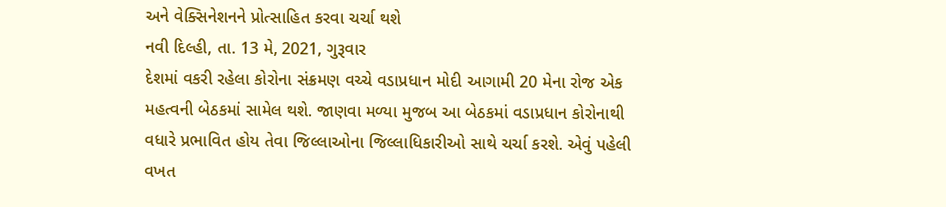અને વેક્સિનેશનને પ્રોત્સાહિત કરવા ચર્ચા થશે
નવી દિલ્હી, તા. 13 મે, 2021, ગુરૂવાર
દેશમાં વકરી રહેલા કોરોના સંક્રમણ વચ્ચે વડાપ્રધાન મોદી આગામી 20 મેના રોજ એક મહત્વની બેઠકમાં સામેલ થશે. જાણવા મળ્યા મુજબ આ બેઠકમાં વડાપ્રધાન કોરોનાથી વધારે પ્રભાવિત હોય તેવા જિલ્લાઓના જિલ્લાધિકારીઓ સાથે ચર્ચા કરશે. એવું પહેલી વખત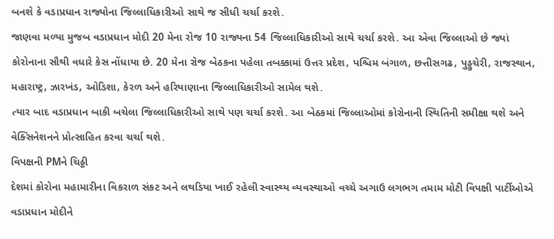બનશે કે વડાપ્રધાન રાજ્યોના જિલ્લાધિકારીઓ સાથે જ સીધી ચર્ચા કરશે.
જાણવા મળ્યા મુજબ વડાપ્રધાન મોદી 20 મેના રોજ 10 રાજ્યના 54 જિલ્લાધિકારીઓ સાથે ચર્ચા કરશે. આ એવા જિલ્લાઓ છે જ્યાં કોરોનાના સૌથી વધારે કેસ નોંધાયા છે. 20 મેના રોજ બેઠકના પહેલા તબક્કામાં ઉત્તર પ્રદેશ, પશ્ચિમ બંગાળ, છત્તીસગઢ, પુડ્ડુચેરી, રાજસ્થાન, મહારાષ્ટ્ર, ઝારખંડ, ઓડિશા, કેરળ અને હરિયાણાના જિલ્લાધિકારીઓ સામેલ થશે.
ત્યાર બાદ વડાપ્રધાન બાકી બચેલા જિલ્લાધિકારીઓ સાથે પણ ચર્ચા કરશે. આ બેઠકમાં જિલ્લાઓમાં કોરોનાની સ્થિતિની સમીક્ષા થશે અને વેક્સિનેશનને પ્રોત્સાહિત કરવા ચર્ચા થશે.
વિપક્ષની PMને ચિઠ્ઠી
દેશમાં કોરોના મહામારીના વિકરાળ સંકટ અને લથડિયા ખાઈ રહેલી સ્વાસ્થ્ય વ્યવસ્થાઓ વચ્ચે અગાઉ લગભગ તમામ મોટી વિપક્ષી પાર્ટીઓએ વડાપ્રધાન મોદીને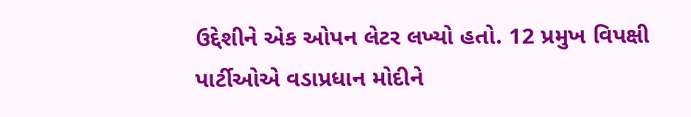ઉદ્દેશીને એક ઓપન લેટર લખ્યો હતો. 12 પ્રમુખ વિપક્ષી પાર્ટીઓએ વડાપ્રધાન મોદીને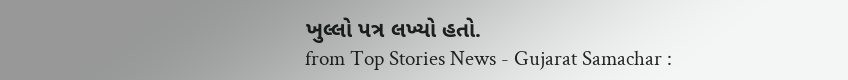ખુલ્લો પત્ર લખ્યો હતો.
from Top Stories News - Gujarat Samachar :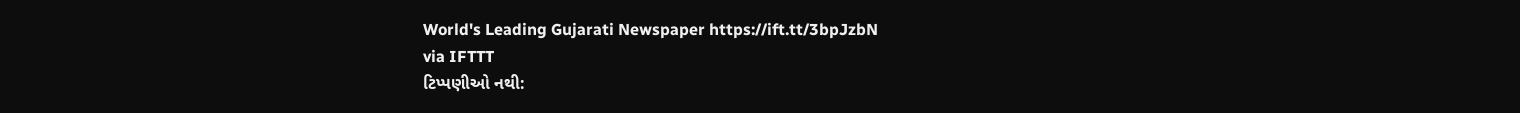World's Leading Gujarati Newspaper https://ift.tt/3bpJzbN
via IFTTT
ટિપ્પણીઓ નથી: